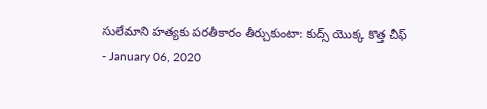సులేమాని హత్యకు పరతీకారం తీర్చుకుంటా: కుద్స్ యొక్క కొత్త చీఫ్
- January 06, 2020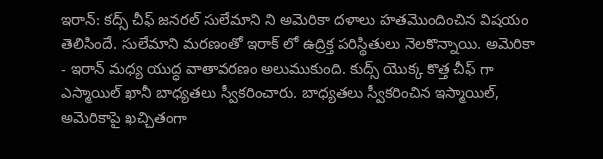ఇరాన్: కద్స్ చీఫ్ జనరల్ సులేమాని ని అమెరికా దళాలు హతమొందించిన విషయం తెలిసిందే. సులేమాని మరణంతో ఇరాక్ లో ఉద్రిక్త పరిస్థితులు నెలకొన్నాయి. అమెరికా - ఇరాన్ మధ్య యుద్ధ వాతావరణం అలుముకుంది. కుద్స్ యొక్క కొత్త చీఫ్ గా ఎస్మాయిల్ ఖానీ బాధ్యతలు స్వీకరించారు. బాధ్యతలు స్వీకరించిన ఇస్మాయిల్, అమెరికాపై ఖచ్చితంగా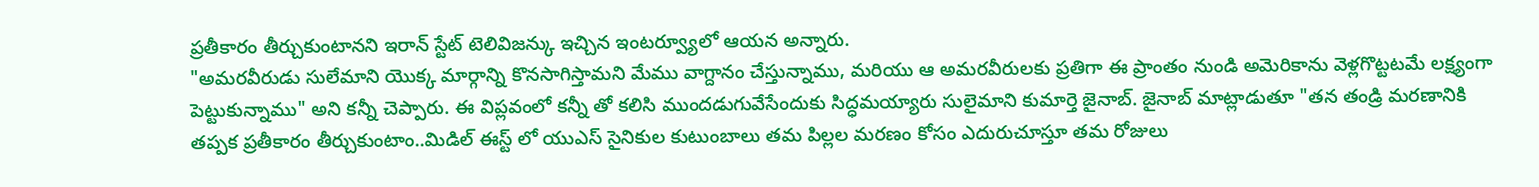ప్రతీకారం తీర్చుకుంటానని ఇరాన్ స్టేట్ టెలివిజన్కు ఇచ్చిన ఇంటర్వ్యూలో ఆయన అన్నారు.
"అమరవీరుడు సులేమాని యొక్క మార్గాన్ని కొనసాగిస్తామని మేము వాగ్దానం చేస్తున్నాము, మరియు ఆ అమరవీరులకు ప్రతిగా ఈ ప్రాంతం నుండి అమెరికాను వెళ్లగొట్టటమే లక్ష్యంగా పెట్టుకున్నాము" అని కన్నీ చెప్పారు. ఈ విప్లవంలో కన్నీ తో కలిసి ముందడుగువేసేందుకు సిద్ధమయ్యారు సులైమాని కుమార్తె జైనాబ్. జైనాబ్ మాట్లాడుతూ "తన తండ్రి మరణానికి తప్పక ప్రతీకారం తీర్చుకుంటాం..మిడిల్ ఈస్ట్ లో యుఎస్ సైనికుల కుటుంబాలు తమ పిల్లల మరణం కోసం ఎదురుచూస్తూ తమ రోజులు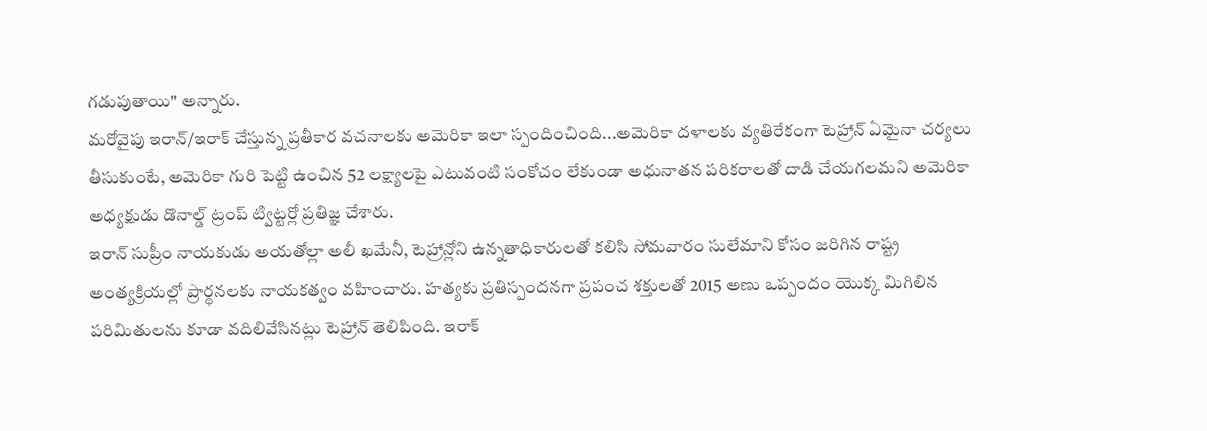గడుపుతాయి" అన్నారు.
మరోవైపు ఇరాన్/ఇరాక్ చేస్తున్న ప్రతీకార వచనాలకు అమెరికా ఇలా స్పందించింది...అమెరికా దళాలకు వ్యతిరేకంగా టెహ్రాన్ ఏమైనా చర్యలు తీసుకుంటే, అమెరికా గురి పెట్టి ఉంచిన 52 లక్ష్యాలపై ఎటువంటి సంకోచం లేకుండా అధునాతన పరికరాలతో దాడి చేయగలమని అమెరికా అధ్యక్షుడు డొనాల్డ్ ట్రంప్ ట్విట్టర్లో ప్రతిజ్ఞ చేశారు.
ఇరాన్ సుప్రీం నాయకుడు అయతోల్లా అలీ ఖమేనీ, టెహ్రాన్లోని ఉన్నతాధికారులతో కలిసి సోమవారం సులేమాని కోసం జరిగిన రాష్ట్ర అంత్యక్రియల్లో ప్రార్థనలకు నాయకత్వం వహించారు. హత్యకు ప్రతిస్పందనగా ప్రపంచ శక్తులతో 2015 అణు ఒప్పందం యొక్క మిగిలిన పరిమితులను కూడా వదిలివేసినట్లు టెహ్రాన్ తెలిపింది. ఇరాక్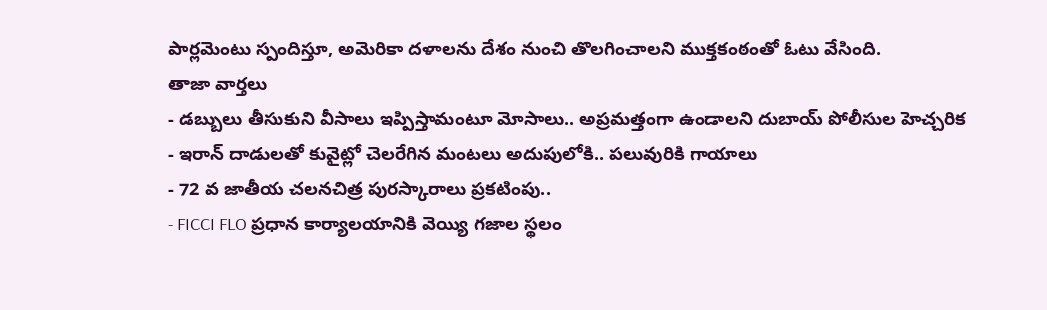పార్లమెంటు స్పందిస్తూ, అమెరికా దళాలను దేశం నుంచి తొలగించాలని ముక్తకంఠంతో ఓటు వేసింది.
తాజా వార్తలు
- డబ్బులు తీసుకుని వీసాలు ఇప్పిస్తామంటూ మోసాలు.. అప్రమత్తంగా ఉండాలని దుబాయ్ పోలీసుల హెచ్చరిక
- ఇరాన్ దాడులతో కువైట్లో చెలరేగిన మంటలు అదుపులోకి.. పలువురికి గాయాలు
- 72 వ జాతీయ చలనచిత్ర పురస్కారాలు ప్రకటింపు..
- FICCI FLO ప్రధాన కార్యాలయానికి వెయ్యి గజాల స్థలం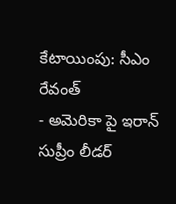కేటాయింపు: సీఎం రేవంత్
- అమెరికా పై ఇరాన్ సుప్రీం లీడర్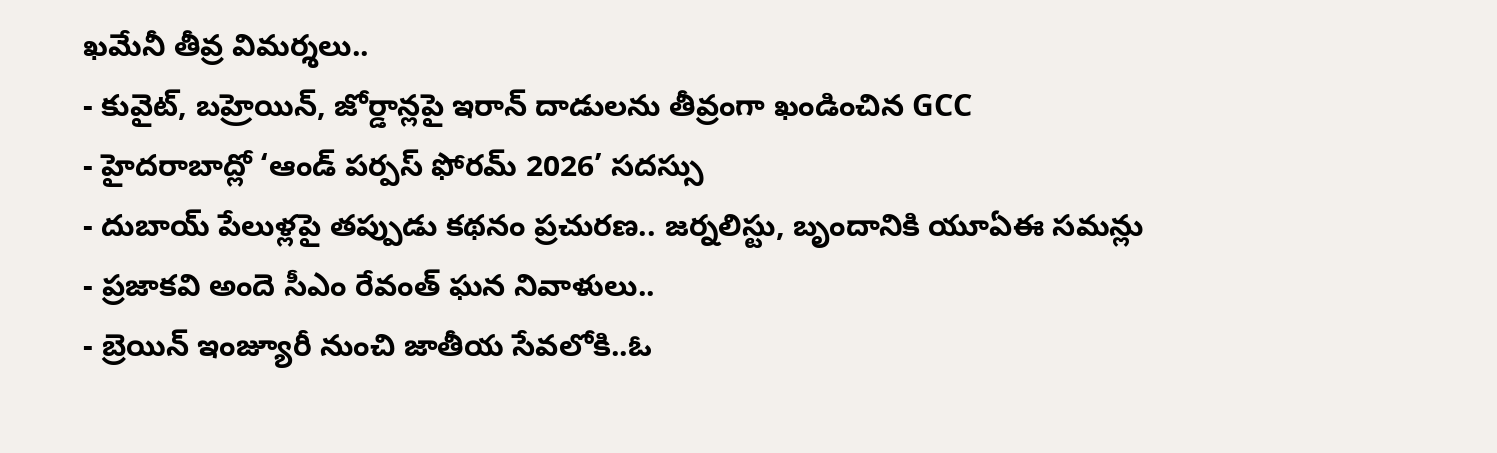ఖమేనీ తీవ్ర విమర్శలు..
- కువైట్, బహ్రెయిన్, జోర్డాన్లపై ఇరాన్ దాడులను తీవ్రంగా ఖండించిన GCC
- హైదరాబాద్లో ‘ఆండ్ పర్పస్ ఫోరమ్ 2026’ సదస్సు
- దుబాయ్ పేలుళ్లపై తప్పుడు కథనం ప్రచురణ.. జర్నలిస్టు, బృందానికి యూఏఈ సమన్లు
- ప్రజాకవి అందె సీఎం రేవంత్ ఘన నివాళులు..
- బ్రెయిన్ ఇంజ్యూరీ నుంచి జాతీయ సేవలోకి..ఓ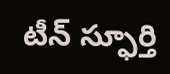టీన్ స్ఫూర్తి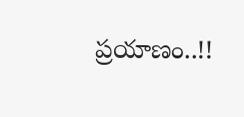ప్రయాణం..!!